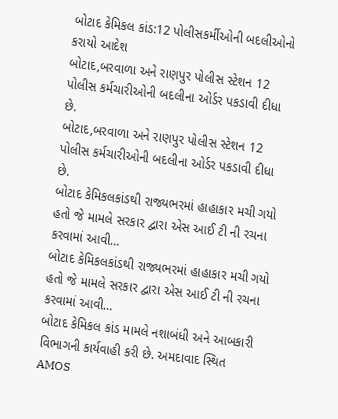બોટાદ કેમિકલ કાંડ:12 પોલીસકર્મીઓની બદલીઓનો કરાયો આદેશ
બોટાદ,બરવાળા અને રાણપુર પોલીસ સ્ટેશન 12 પોલીસ કર્મચારીઓની બદલીના ઓર્ડર પકડાવી દીધા છે.
બોટાદ,બરવાળા અને રાણપુર પોલીસ સ્ટેશન 12 પોલીસ કર્મચારીઓની બદલીના ઓર્ડર પકડાવી દીધા છે.
બોટાદ કેમિકલકાંડથી રાજ્યભરમાં હાહાકાર મચી ગયો હતો જે મામલે સરકાર દ્વારા એસ આઈ ટી ની રચના કરવામાં આવી…
બોટાદ કેમિકલકાંડથી રાજ્યભરમાં હાહાકાર મચી ગયો હતો જે મામલે સરકાર દ્વારા એસ આઈ ટી ની રચના કરવામાં આવી…
બોટાદ કેમિકલ કાંડ મામલે નશાબંધી અને આબકારી વિભાગની કાર્યવાહી કરી છે. અમદાવાદ સ્થિત AMOS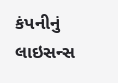કંપનીનું લાઇસન્સ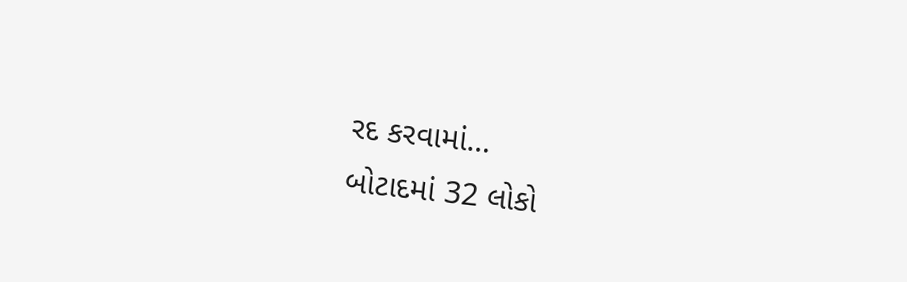રદ કરવામાં…
બોટાદમાં 32 લોકો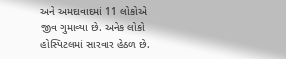અને અમદાવાદમાં 11 લોકોએ જીવ ગુમાવ્યા છે. અનેક લોકો હોસ્પિટલમાં સારવાર હેઠળ છે.